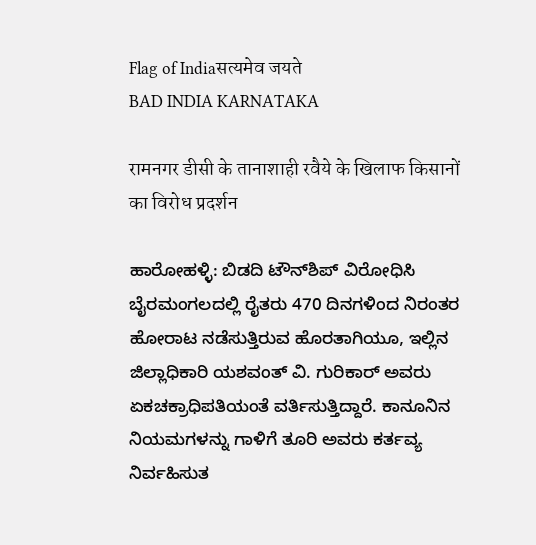Flag of Indiaसत्यमेव जयते
BAD INDIA KARNATAKA

रामनगर डीसी के तानाशाही रवैये के खिलाफ किसानों का विरोध प्रदर्शन

ಹಾರೋಹಳ್ಳಿ: ಬಿಡದಿ ಟೌನ್‌ಶಿಪ್ ವಿರೋಧಿಸಿ ಬೈರಮಂಗಲದಲ್ಲಿ ರೈತರು 470 ದಿನಗಳಿಂದ ನಿರಂತರ ಹೋರಾಟ ನಡೆಸುತ್ತಿರುವ ಹೊರತಾಗಿಯೂ, ಇಲ್ಲಿನ ಜಿಲ್ಲಾಧಿಕಾರಿ ಯಶವಂತ್ ವಿ. ಗುರಿಕಾರ್ ಅವರು ಏಕಚಕ್ರಾಧಿಪತಿಯಂತೆ ವರ್ತಿಸುತ್ತಿದ್ದಾರೆ. ಕಾನೂನಿನ ನಿಯಮಗಳನ್ನು ಗಾಳಿಗೆ ತೂರಿ ಅವರು ಕರ್ತವ್ಯ ನಿರ್ವಹಿಸುತ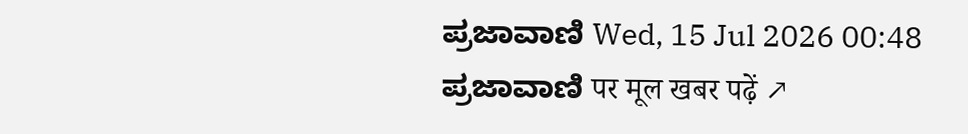ಪ್ರಜಾವಾಣಿ Wed, 15 Jul 2026 00:48
ಪ್ರಜಾವಾಣಿ पर मूल खबर पढ़ें ↗